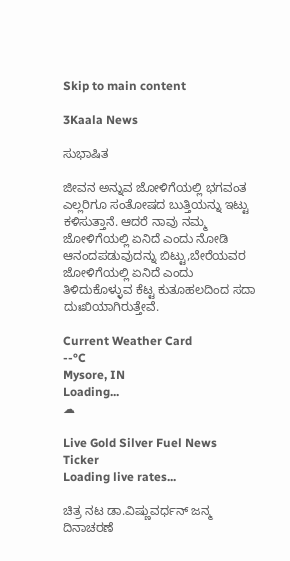Skip to main content

3Kaala News

ಸುಭಾಷಿತ

ಜೀವನ ಅನ್ನುವ ಜೋಳಿಗೆಯಲ್ಲಿ ಭಗವಂತ ಎಲ್ಲರಿಗೂ ಸಂತೋಷದ ಬುತ್ತಿಯನ್ನು ಇಟ್ಟು ಕಳಿಸುತ್ತಾನೆ. ಆದರೆ ನಾವು ನಮ್ಮ ಜೋಳಿಗೆಯಲ್ಲಿ ಏನಿದೆ ಎಂದು ನೋಡಿ ಆನಂದಪಡುವುದನ್ನು ಬಿಟ್ಟು,ಬೇರೆಯವರ ಜೋಳಿಗೆಯಲ್ಲಿ ಏನಿದೆ ಎಂದು ತಿಳಿದುಕೊಳ್ಳುವ ಕೆಟ್ಟ ಕುತೂಹಲದಿಂದ ಸದಾ ದುಃಖಿಯಾಗಿರುತ್ತೇವೆ.

Current Weather Card
--°C
Mysore, IN
Loading...
☁

Live Gold Silver Fuel News Ticker
Loading live rates...

ಚಿತ್ರ ನಟ ಡಾ.ವಿಷ್ಣುವರ್ಧನ್ ಜನ್ಮ ದಿನಾಚರಣೆ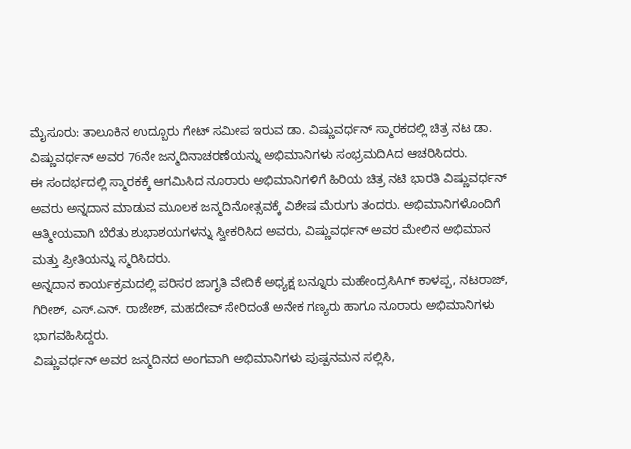ಮೈಸೂರು: ತಾಲೂಕಿನ ಉದ್ಬೂರು ಗೇಟ್ ಸಮೀಪ ಇರುವ ಡಾ. ವಿಷ್ಣುವರ್ಧನ್ ಸ್ಮಾರಕದಲ್ಲಿ ಚಿತ್ರ ನಟ ಡಾ. ವಿಷ್ಣುವರ್ಧನ್ ಅವರ 76ನೇ ಜನ್ಮದಿನಾಚರಣೆಯನ್ನು ಅಭಿಮಾನಿಗಳು ಸಂಭ್ರಮದಿAದ ಆಚರಿಸಿದರು.
ಈ ಸಂದರ್ಭದಲ್ಲಿ ಸ್ಮಾರಕಕ್ಕೆ ಆಗಮಿಸಿದ ನೂರಾರು ಅಭಿಮಾನಿಗಳಿಗೆ ಹಿರಿಯ ಚಿತ್ರ ನಟಿ ಭಾರತಿ ವಿಷ್ಣುವರ್ಧನ್ ಅವರು ಅನ್ನದಾನ ಮಾಡುವ ಮೂಲಕ ಜನ್ಮದಿನೋತ್ಸವಕ್ಕೆ ವಿಶೇಷ ಮೆರುಗು ತಂದರು. ಅಭಿಮಾನಿಗಳೊಂದಿಗೆ ಆತ್ಮೀಯವಾಗಿ ಬೆರೆತು ಶುಭಾಶಯಗಳನ್ನು ಸ್ವೀಕರಿಸಿದ ಅವರು, ವಿಷ್ಣುವರ್ಧನ್ ಅವರ ಮೇಲಿನ ಅಭಿಮಾನ ಮತ್ತು ಪ್ರೀತಿಯನ್ನು ಸ್ಮರಿಸಿದರು.
ಅನ್ನದಾನ ಕಾರ್ಯಕ್ರಮದಲ್ಲಿ ಪರಿಸರ ಜಾಗೃತಿ ವೇದಿಕೆ ಅಧ್ಯಕ್ಷ ಬನ್ನೂರು ಮಹೇಂದ್ರಸಿAಗ್ ಕಾಳಪ್ಪ, ನಟರಾಜ್, ಗಿರೀಶ್, ಎಸ್.ಎನ್. ರಾಜೇಶ್, ಮಹದೇವ್ ಸೇರಿದಂತೆ ಅನೇಕ ಗಣ್ಯರು ಹಾಗೂ ನೂರಾರು ಅಭಿಮಾನಿಗಳು ಭಾಗವಹಿಸಿದ್ದರು.
ವಿಷ್ಣುವರ್ಧನ್ ಅವರ ಜನ್ಮದಿನದ ಅಂಗವಾಗಿ ಅಭಿಮಾನಿಗಳು ಪುಷ್ಪನಮನ ಸಲ್ಲಿಸಿ,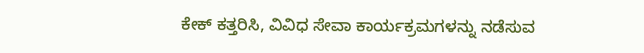ಕೇಕ್ ಕತ್ತರಿಸಿ, ವಿವಿಧ ಸೇವಾ ಕಾರ್ಯಕ್ರಮಗಳನ್ನು ನಡೆಸುವ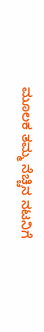ಮೂಲಕ ತಮ್ಮ ನೆಚ್ಚಿನ ನಟನಿಗೆ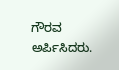ಗೌರವ ಅರ್ಪಿಸಿದರು.